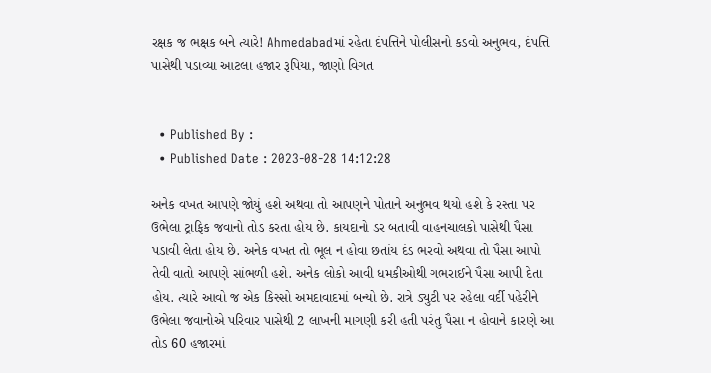રક્ષક જ ભક્ષક બને ત્યારે! Ahmedabadમાં રહેતા દંપત્તિને પોલીસનો કડવો અનુભવ, દંપત્તિ પાસેથી પડાવ્યા આટલા હજાર રૂપિયા, જાણો વિગત


  • Published By :
  • Published Date : 2023-08-28 14:12:28

અનેક વખત આપણે જોયું હશે અથવા તો આપણને પોતાને અનુભવ થયો હશે કે રસ્તા પર ઉભેલા ટ્રાફિક જવાનો તોડ કરતા હોય છે. કાયદાનો ડર બતાવી વાહનચાલકો પાસેથી પૈસા પડાવી લેતા હોય છે. અનેક વખત તો ભૂલ ન હોવા છતાંય દંડ ભરવો અથવા તો પૈસા આપો તેવી વાતો આપણે સાંભળી હશે. અનેક લોકો આવી ધમકીઓથી ગભરાઈને પૈસા આપી દેતા હોય. ત્યારે આવો જ એક કિસ્સો અમદાવાદમાં બન્યો છે. રાત્રે ડ્યુટી પર રહેલા વર્દી પહેરીને ઉભેલા જવાનોએ પરિવાર પાસેથી 2 લાખની માગણી કરી હતી પરંતુ પૈસા ન હોવાને કારણે આ તોડ 60 હજારમાં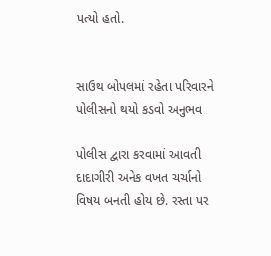પત્યો હતો.


સાઉથ બોપલમાં રહેતા પરિવારને પોલીસનો થયો કડવો અનુભવ

પોલીસ દ્વારા કરવામાં આવતી દાદાગીરી અનેક વખત ચર્ચાનો વિષય બનતી હોય છે. રસ્તા પર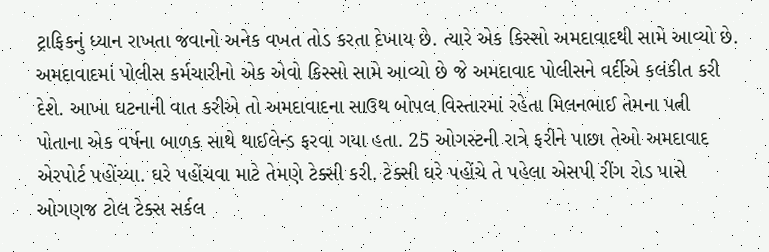ટ્રાફિકનું ધ્યાન રાખતા જવાનો અનેક વખત તોડ કરતા દેખાય છે. ત્યારે એક કિસ્સો અમદાવાદથી સામે આવ્યો છે. અમદાવાદમાં પોલીસ કર્મચારીનો એક એવો કિસ્સો સામે આવ્યો છે જે અમદાવાદ પોલીસને વર્દીએ કલંકીત કરી દેશે. આખા ઘટનાની વાત કરીએ તો અમદાવાદના સાઉથ બોપલ વિસ્તારમાં રહેતા મિલનભાઈ તેમના પત્ની પોતાના એક વર્ષના બાળક સાથે થાઈલેન્ડ ફરવા ગયા હતા. 25 ઓગસ્ટની રાત્રે ફરીને પાછા તેઓ અમદાવાદ એરપોર્ટ પહોંચ્યા. ઘરે પહોંચવા માટે તેમણે ટેક્સી કરી. ટેક્સી ઘરે પહોંચે તે પહેલા એસપી રીંગ રોડ પાસે ઓગણજ ટોલ ટેક્સ સર્કલ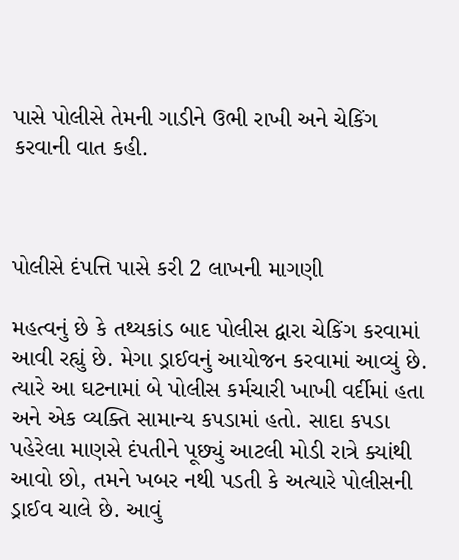પાસે પોલીસે તેમની ગાડીને ઉભી રાખી અને ચેકિંગ કરવાની વાત કહી.



પોલીસે દંપત્તિ પાસે કરી 2 લાખની માગણી

મહત્વનું છે કે તથ્યકાંડ બાદ પોલીસ દ્વારા ચેકિંગ કરવામાં આવી રહ્યું છે. મેગા ડ્રાઈવનું આયોજન કરવામાં આવ્યું છે. ત્યારે આ ઘટનામાં બે પોલીસ કર્મચારી ખાખી વર્દીમાં હતા અને એક વ્યક્તિ સામાન્ય કપડામાં હતો. સાદા કપડા પહેરેલા માણસે દંપતીને પૂછ્યું આટલી મોડી રાત્રે ક્યાંથી આવો છો, તમને ખબર નથી પડતી કે અત્યારે પોલીસની ડ્રાઈવ ચાલે છે. આવું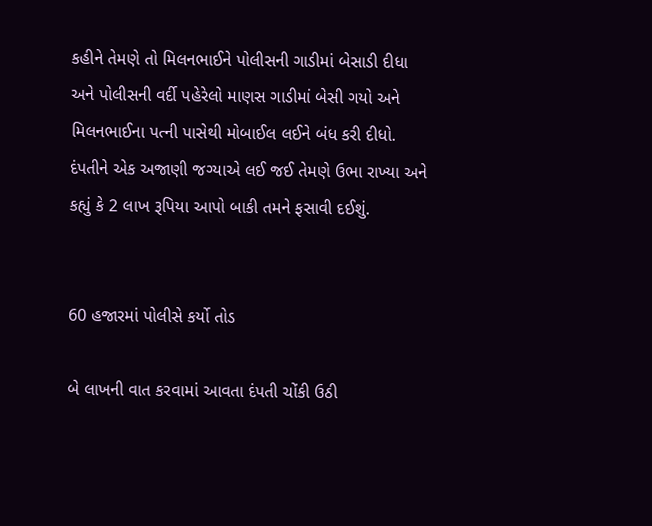કહીને તેમણે તો મિલનભાઈને પોલીસની ગાડીમાં બેસાડી દીધા અને પોલીસની વર્દી પહેરેલો માણસ ગાડીમાં બેસી ગયો અને મિલનભાઈના પત્ની પાસેથી મોબાઈલ લઈને બંધ કરી દીધો. દંપતીને એક અજાણી જગ્યાએ લઈ જઈ તેમણે ઉભા રાખ્યા અને કહ્યું કે 2 લાખ રૂપિયા આપો બાકી તમને ફસાવી દઈશું.


60 હજારમાં પોલીસે કર્યો તોડ

બે લાખની વાત કરવામાં આવતા દંપતી ચોંકી ઉઠી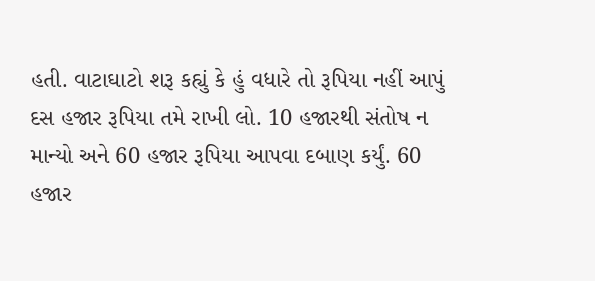હતી. વાટાઘાટો શરૂ કહ્યું કે હું વધારે તો રૂપિયા નહીં આપું દસ હજાર રૂપિયા તમે રાખી લો. 10 હજારથી સંતોષ ન માન્યો અને 60 હજાર રૂપિયા આપવા દબાણ કર્યું. 60 હજાર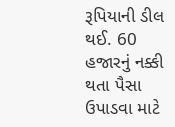રૂપિયાની ડીલ થઈ. 60 હજારનું નક્કી થતા પૈસા ઉપાડવા માટે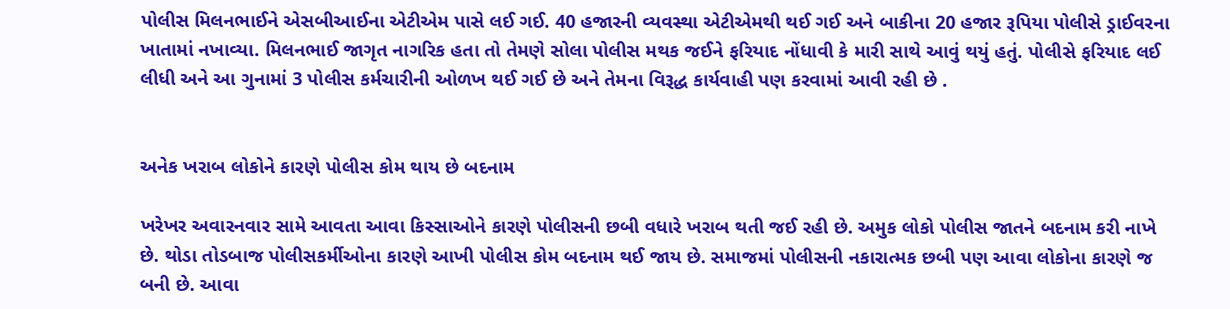પોલીસ મિલનભાઈને એસબીઆઈના એટીએમ પાસે લઈ ગઈ. 40 હજારની વ્યવસ્થા એટીએમથી થઈ ગઈ અને બાકીના 20 હજાર રૂપિયા પોલીસે ડ્રાઈવરના ખાતામાં નખાવ્યા. મિલનભાઈ જાગૃત નાગરિક હતા તો તેમણે સોલા પોલીસ મથક જઈને ફરિયાદ નોંધાવી કે મારી સાથે આવું થયું હતું. પોલીસે ફરિયાદ લઈ લીધી અને આ ગુનામાં 3 પોલીસ કર્મચારીની ઓળખ થઈ ગઈ છે અને તેમના વિરૂદ્ધ કાર્યવાહી પણ કરવામાં આવી રહી છે .


અનેક ખરાબ લોકોને કારણે પોલીસ કોમ થાય છે બદનામ

ખરેખર અવારનવાર સામે આવતા આવા કિસ્સાઓને કારણે પોલીસની છબી વધારે ખરાબ થતી જઈ રહી છે. અમુક લોકો પોલીસ જાતને બદનામ કરી નાખે છે. થોડા તોડબાજ પોલીસકર્મીઓના કારણે આખી પોલીસ કોમ બદનામ થઈ જાય છે. સમાજમાં પોલીસની નકારાત્મક છબી પણ આવા લોકોના કારણે જ બની છે. આવા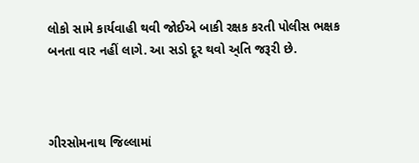લોકો સામે કાર્યવાહી થવી જોઈએ બાકી રક્ષક કરતી પોલીસ ભક્ષક બનતા વાર નહીં લાગે. આ સડો દૂર થવો અ્તિ જરૂરી છે.



ગીરસોમનાથ જિલ્લામાં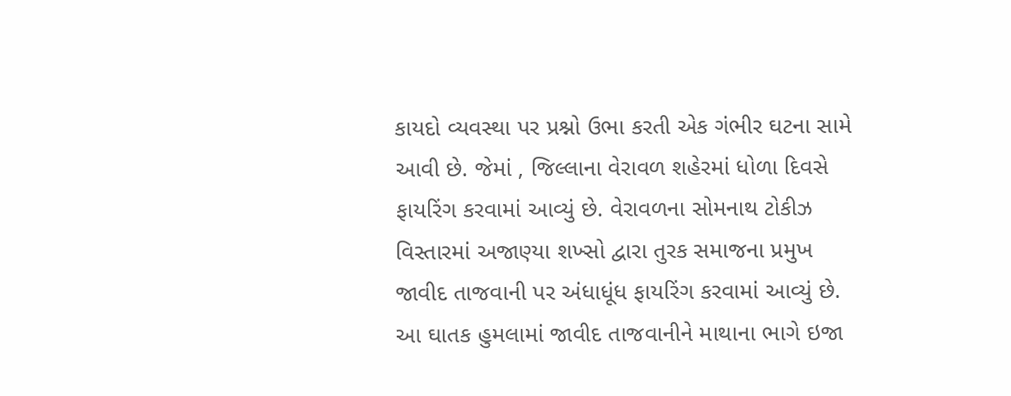કાયદો વ્યવસ્થા પર પ્રશ્નો ઉભા કરતી એક ગંભીર ઘટના સામે આવી છે. જેમાં , જિલ્લાના વેરાવળ શહેરમાં ધોળા દિવસે ફાયરિંગ કરવામાં આવ્યું છે. વેરાવળના સોમનાથ ટોકીઝ વિસ્તારમાં અજાણ્યા શખ્સો દ્વારા તુરક સમાજના પ્રમુખ જાવીદ તાજવાની પર અંધાધૂંધ ફાયરિંગ કરવામાં આવ્યું છે. આ ઘાતક હુમલામાં જાવીદ તાજવાનીને માથાના ભાગે ઇજા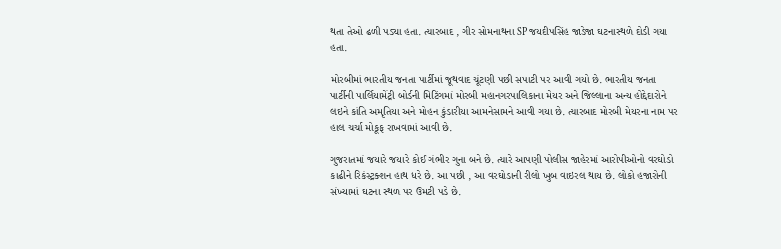થતા તેઓ ઢળી પડ્યા હતા. ત્યારબાદ , ગીર સોમનાથના SP જયદીપસિંહ જાડેજા ઘટનાસ્થળે દોડી ગયા હતા.

મોરબીમાં ભારતીય જનતા પાર્ટીમાં જૂથવાદ ચૂંટણી પછી સપાટી પર આવી ગયો છે. ભારતીય જનતા પાર્ટીની પાર્લિયામેંટ્રી બોર્ડની મિટિંગમાં મોરબી મહાનગરપાલિકાના મેયર અને જિલ્લાના અન્ય હોદ્દેદારોને લઇને કાંતિ અમૃતિયા અને મોહન કુંડારીયા આમનેસામને આવી ગયા છે. ત્યારબાદ મોરબી મેયરના નામ પર હાલ ચર્ચા મોકૂફ રાખવામાં આવી છે.

ગુજરાતમાં જયારે જયારે કોઈ ગંભીર ગુના બને છે. ત્યારે આપણી પોલીસ જાહેરમાં આરોપીઓનો વરઘોડો કાઢીને રિકંસ્ટ્રક્શન હાથ ધરે છે. આ પછી , આ વરઘોડાની રીલો ખુબ વાઇરલ થાય છે. લોકો હજારોની સંખ્યામાં ઘટના સ્થળ પર ઉમટી પડે છે.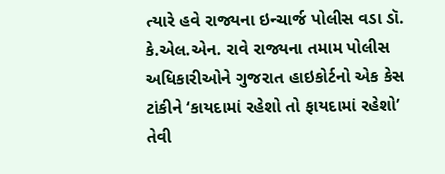ત્યારે હવે રાજ્યના ઇન્ચાર્જ પોલીસ વડા ડૉ. કે.એલ.એન. રાવે રાજ્યના તમામ પોલીસ અધિકારીઓને ગુજરાત હાઇકોર્ટનો એક કેસ ટાંકીને ‘કાયદામાં રહેશો તો ફાયદામાં રહેશો’ તેવી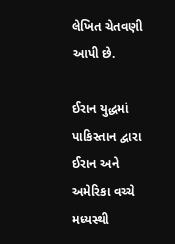લેખિત ચેતવણી આપી છે.

ઈરાન યુદ્ધમાં પાકિસ્તાન દ્વારા ઈરાન અને અમેરિકા વચ્ચે મધ્યસ્થી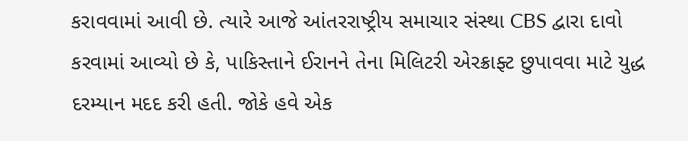કરાવવામાં આવી છે. ત્યારે આજે આંતરરાષ્ટ્રીય સમાચાર સંસ્થા CBS દ્વારા દાવો કરવામાં આવ્યો છે કે, પાકિસ્તાને ઈરાનને તેના મિલિટરી એરક્રાફ્ટ છુપાવવા માટે યુદ્ધ દરમ્યાન મદદ કરી હતી. જોકે હવે એક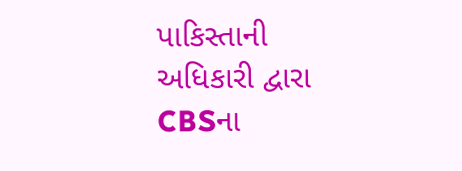પાકિસ્તાની અધિકારી દ્વારા CBSના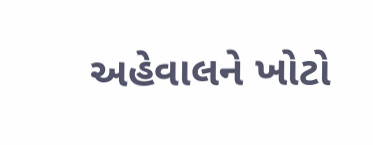અહેવાલને ખોટો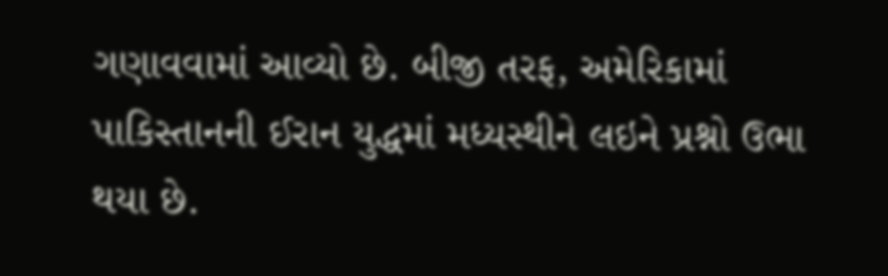ગણાવવામાં આવ્યો છે. બીજી તરફ, અમેરિકામાં પાકિસ્તાનની ઈરાન યુદ્ધમાં મધ્યસ્થીને લઇને પ્રશ્નો ઉભા થયા છે.